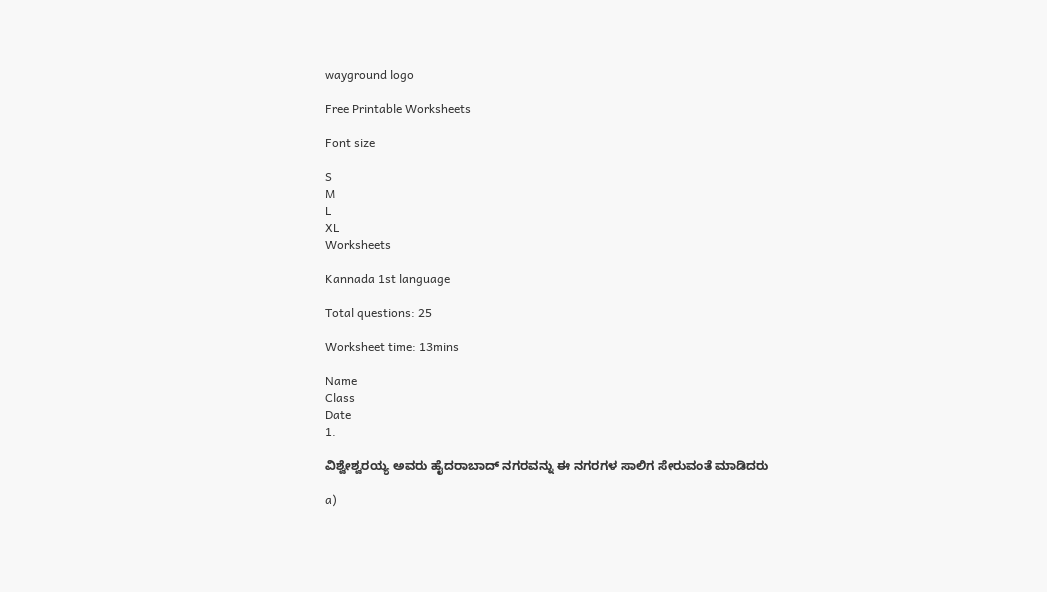wayground logo

Free Printable Worksheets

Font size

S
M
L
XL
Worksheets

Kannada 1st language

Total questions: 25

Worksheet time: 13mins

Name
Class
Date
1.

ವಿಶ್ವೇಶ್ವರಯ್ಯ ಅವರು ಹೈದರಾಬಾದ್ ನಗರವನ್ನು ಈ ನಗರಗಳ ಸಾಲಿಗ ಸೇರುವಂತೆ ಮಾಡಿದರು

a)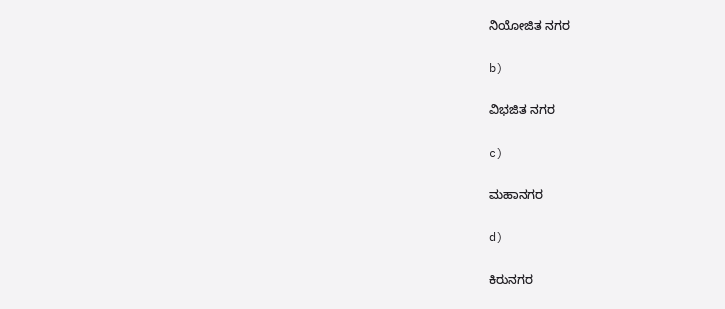ನಿಯೋಜಿತ ನಗರ

b)

ವಿಭಜಿತ ನಗರ

c)

ಮಹಾನಗರ

d)

ಕಿರುನಗರ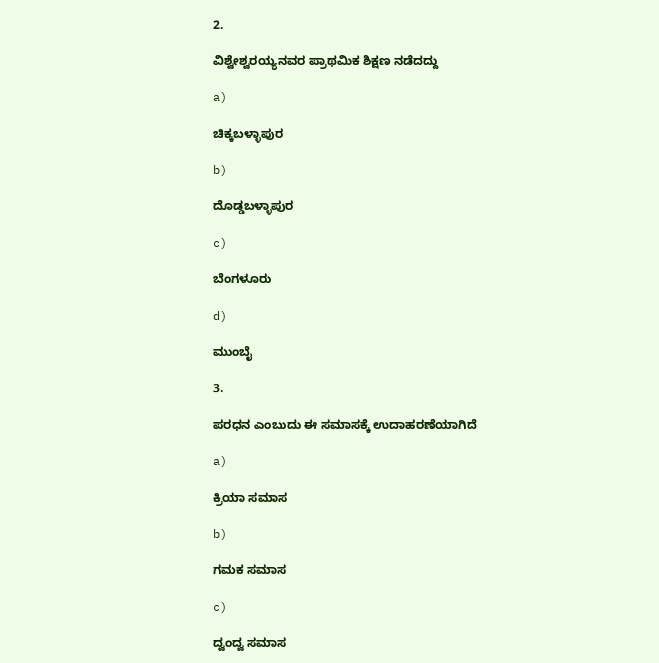2.

ವಿಶ್ವೇಶ್ವರಯ್ಯನವರ ಪ್ರಾಥಮಿಕ ಶಿಕ್ಷಣ ನಡೆದದ್ದು

a)

ಚಿಕ್ಕಬಳ್ಳಾಪುರ

b)

ದೊಡ್ಡಬಳ್ಳಾಪುರ

c)

ಬೆಂಗಳೂರು

d)

ಮುಂಬೈ

3.

ಪರಧನ ಎಂಬುದು ಈ ಸಮಾಸಕ್ಕೆ ಉದಾಹರಣೆಯಾಗಿದೆ

a)

ಕ್ರಿಯಾ ಸಮಾಸ

b)

ಗಮಕ ಸಮಾಸ

c)

ದ್ವಂದ್ವ ಸಮಾಸ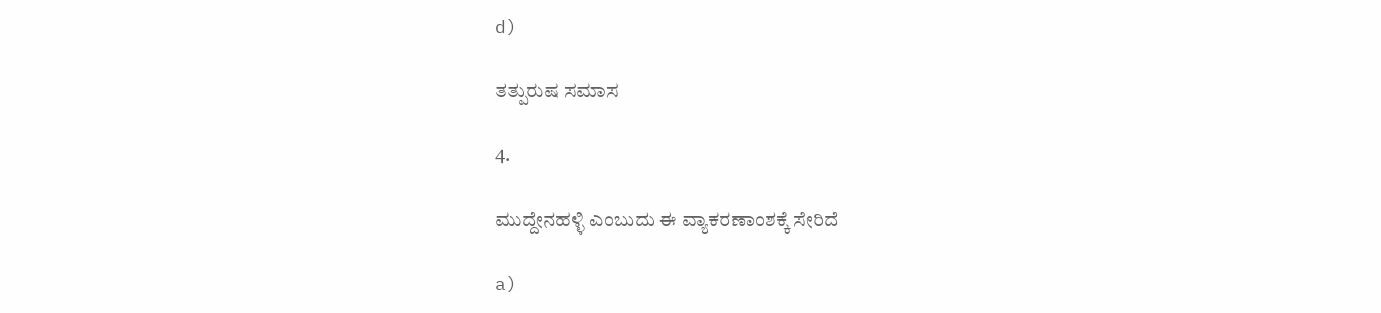d)

ತತ್ಪುರುಷ ಸಮಾಸ

4.

ಮುದ್ದೇನಹಳ್ಳಿ ಎಂಬುದು ಈ ವ್ಯಾಕರಣಾಂಶಕ್ಕೆ ಸೇರಿದೆ

a)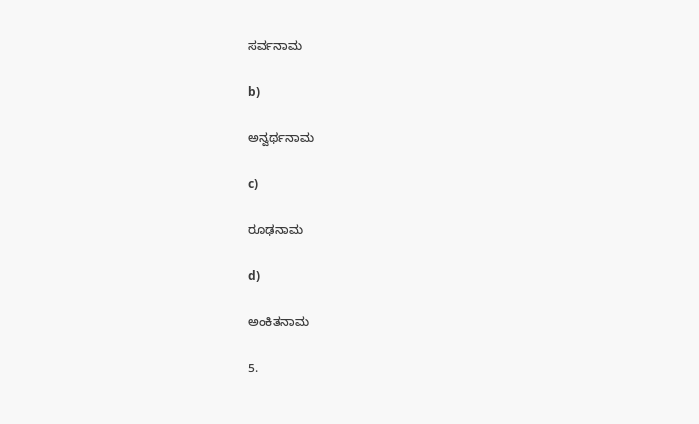ಸರ್ವನಾಮ

b)

ಅನ್ವರ್ಥನಾಮ

c)

ರೂಢನಾಮ

d)

ಅಂಕಿತನಾಮ

5.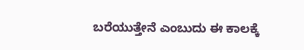ಬರೆಯುತ್ತೇನೆ ಎಂಬುದು ಈ ಕಾಲಕ್ಕೆ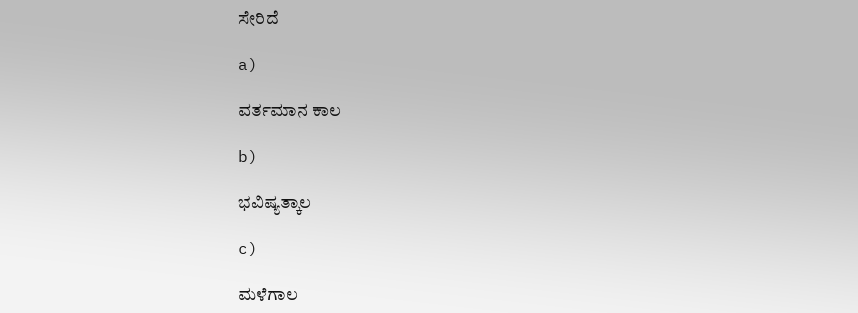ಸೇರಿದೆ

a)

ವರ್ತಮಾನ ಕಾಲ

b)

ಭವಿಷ್ಯತ್ಕಾಲ

c)

ಮಳೆಗಾಲ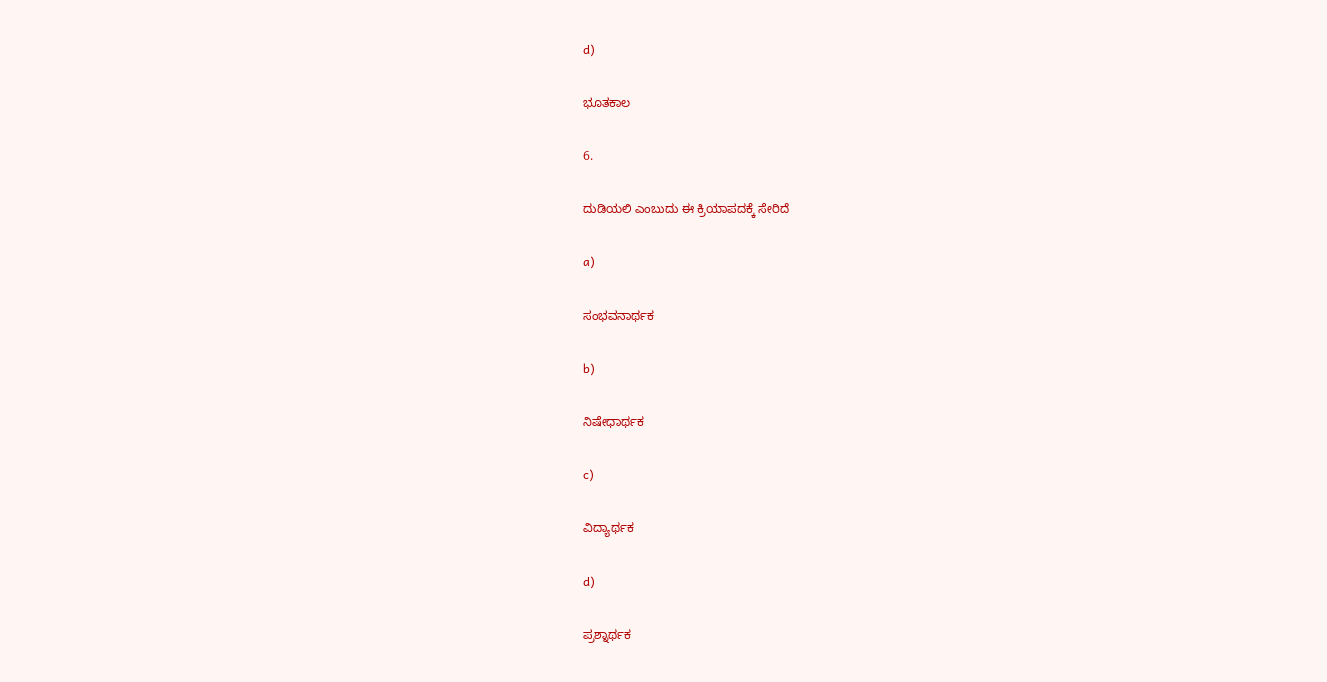d)

ಭೂತಕಾಲ

6.

ದುಡಿಯಲಿ ಎಂಬುದು ಈ ಕ್ರಿಯಾಪದಕ್ಕೆ ಸೇರಿದೆ

a)

ಸಂಭವನಾರ್ಥಕ

b)

ನಿಷೇಧಾರ್ಥಕ

c)

ವಿದ್ಯಾರ್ಥಕ

d)

ಪ್ರಶ್ನಾರ್ಥಕ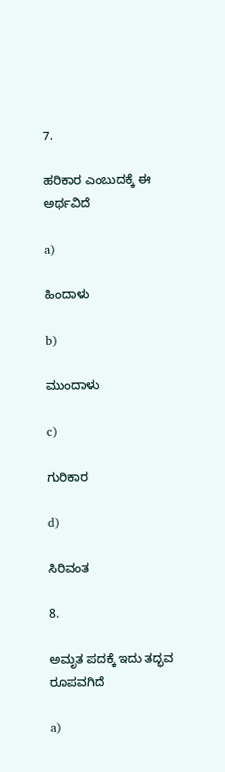7.

ಹರಿಕಾರ ಎಂಬುದಕ್ಕೆ ಈ ಅರ್ಥವಿದೆ

a)

ಹಿಂದಾಳು

b)

ಮುಂದಾಳು

c)

ಗುರಿಕಾರ

d)

ಸಿರಿವಂತ

8.

ಅಮೃತ ಪದಕ್ಕೆ ಇದು ತದ್ಭವ ರೂಪವಗಿದೆ

a)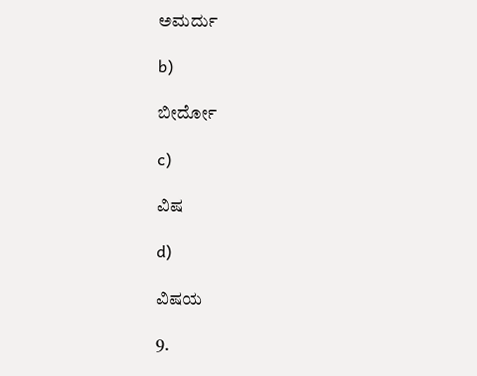ಅಮರ್ದು

b)

ಬೀರ್ದೋ

c)

ವಿಷ

d)

ವಿಷಯ

9.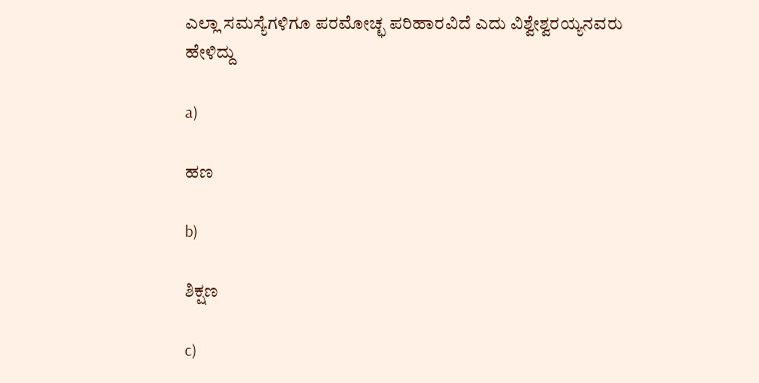ಎಲ್ಲಾ ಸಮಸ್ಯೆಗಳಿಗೂ ಪರಮೋಚ್ಛ ಪರಿಹಾರವಿದೆ ಎದು ವಿಶ್ವೇಶ್ವರಯ್ಯನವರು ಹೇಳಿದ್ದು

a)

ಹಣ

b)

ಶಿಕ್ಷಣ

c)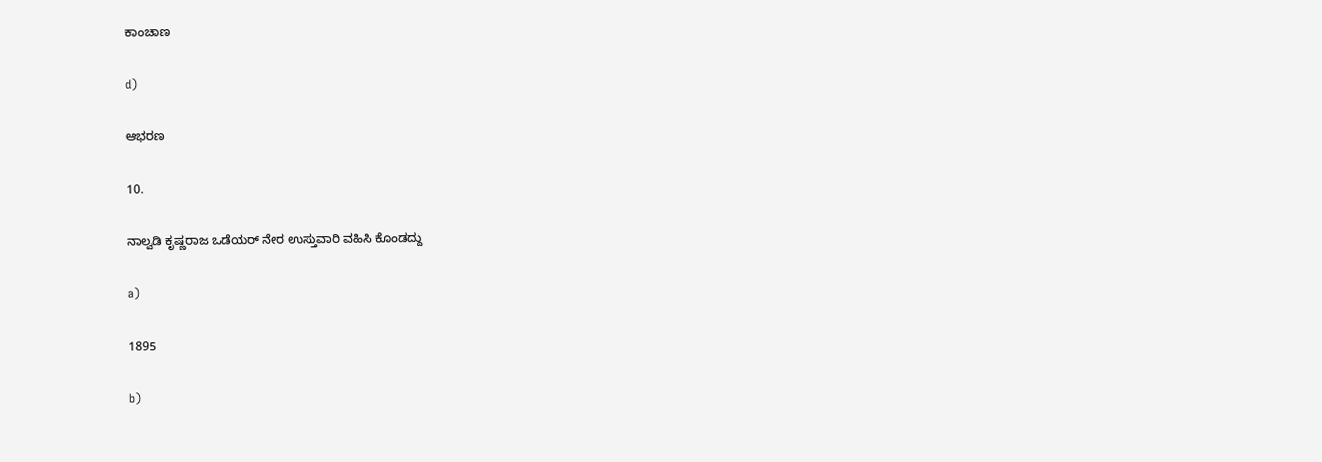ಕಾಂಚಾಣ

d)

ಆಭರಣ

10.

ನಾಲ್ವಡಿ ಕೃಷ್ಣರಾಜ ಒಡೆಯರ್ ನೇರ ಉಸ್ತುವಾರಿ ವಹಿಸಿ ಕೊಂಡದ್ದು

a)

1895

b)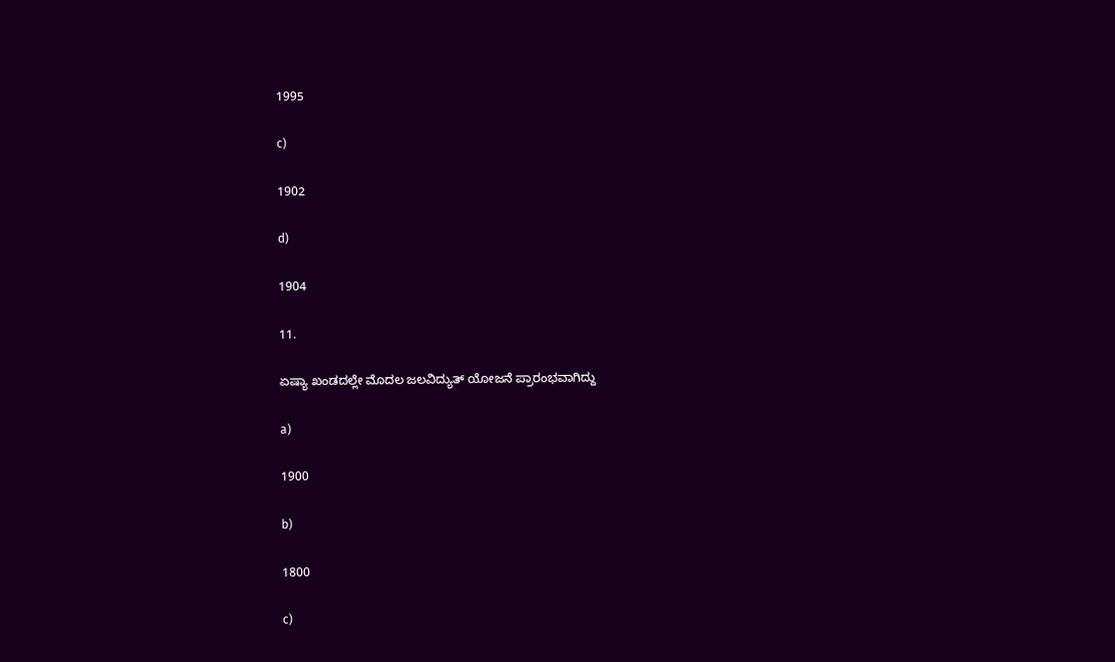1995

c)

1902

d)

1904

11.

ಏಷ್ಯಾ ಖಂಡದಲ್ಲೇ ಮೊದಲ ಜಲವಿದ್ಯುತ್ ಯೋಜನೆ ಪ್ರಾರಂಭವಾಗಿದ್ದು

a)

1900

b)

1800

c)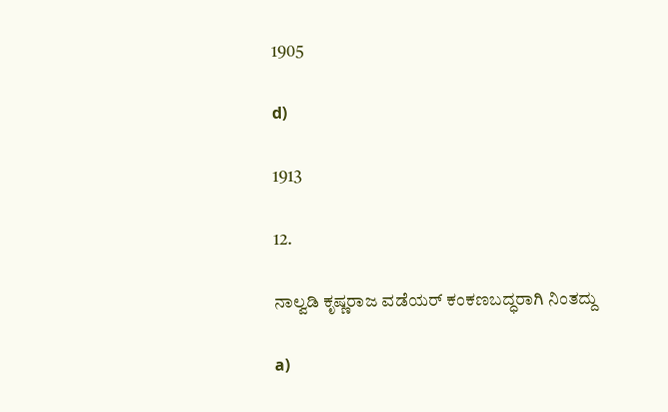1905

d)

1913

12.

ನಾಲ್ವಡಿ ಕೃಷ್ಣರಾಜ ವಡೆಯರ್ ಕಂಕಣಬದ್ಧರಾಗಿ ನಿಂತದ್ದು

a)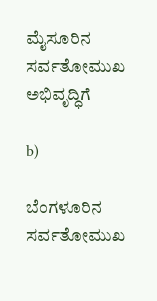ಮೈಸೂರಿನ ಸರ್ವತೋಮುಖ ಅಭಿವೃದ್ಧಿಗೆ

b)

ಬೆಂಗಳೂರಿನ ಸರ್ವತೋಮುಖ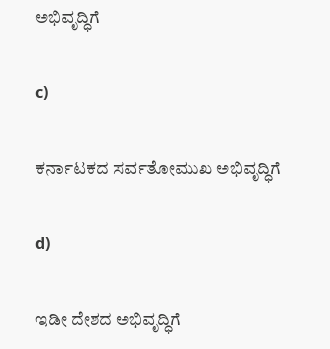ಅಭಿವೃದ್ಧಿಗೆ

c)

ಕರ್ನಾಟಕದ ಸರ್ವತೋಮುಖ ಅಭಿವೃದ್ಧಿಗೆ

d)

ಇಡೀ ದೇಶದ ಅಭಿವೃದ್ಧಿಗೆ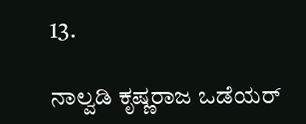13.

ನಾಲ್ವಡಿ ಕೃಷ್ಣರಾಜ ಒಡೆಯರ್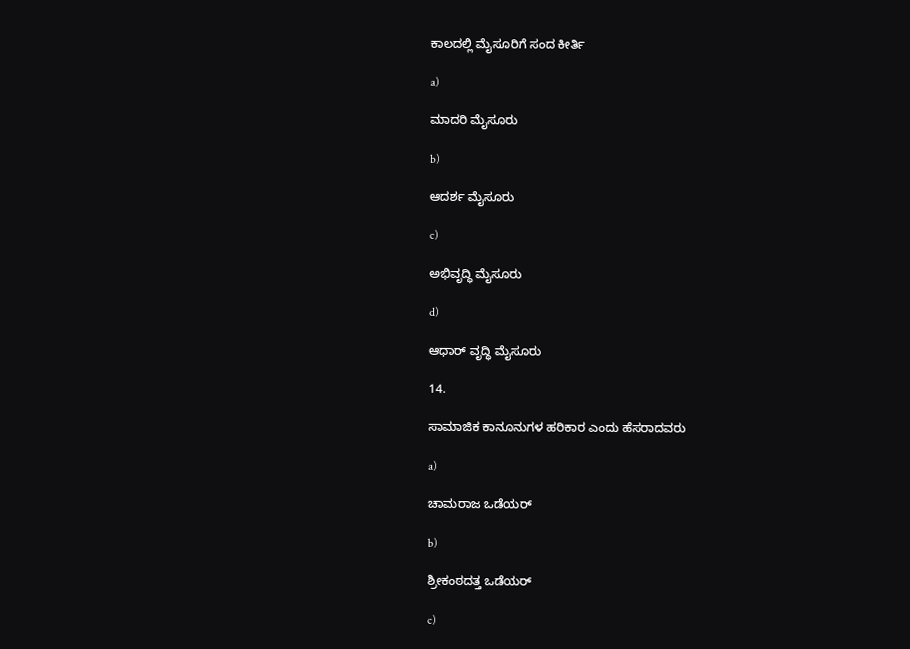ಕಾಲದಲ್ಲಿ ಮೈಸೂರಿಗೆ ಸಂದ ಕೀರ್ತಿ

a)

ಮಾದರಿ ಮೈಸೂರು

b)

ಆದರ್ಶ ಮೈಸೂರು

c)

ಅಭಿವೃದ್ಧಿ ಮೈಸೂರು

d)

ಆಧಾರ್ ವೃದ್ಧಿ ಮೈಸೂರು

14.

ಸಾಮಾಜಿಕ ಕಾನೂನುಗಳ ಹರಿಕಾರ ಎಂದು ಹೆಸರಾದವರು

a)

ಚಾಮರಾಜ ಒಡೆಯರ್

b)

ಶ್ರೀಕಂಠದತ್ತ ಒಡೆಯರ್

c)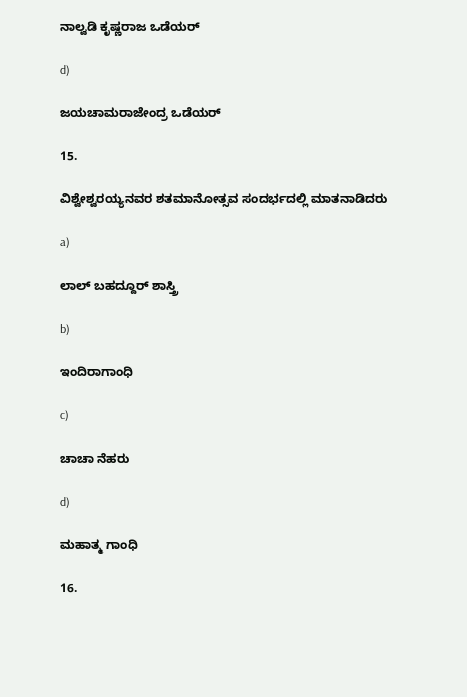ನಾಲ್ವಡಿ ಕೃಷ್ಣರಾಜ ಒಡೆಯರ್

d)

ಜಯಚಾಮರಾಜೇಂದ್ರ ಒಡೆಯರ್

15.

ವಿಶ್ವೇಶ್ವರಯ್ಯನವರ ಶತಮಾನೋತ್ಸವ ಸಂದರ್ಭದಲ್ಲಿ ಮಾತನಾಡಿದರು

a)

ಲಾಲ್ ಬಹದ್ದೂರ್ ಶಾಸ್ತ್ರಿ

b)

ಇಂದಿರಾಗಾಂಧಿ

c)

ಚಾಚಾ ನೆಹರು

d)

ಮಹಾತ್ಮ ಗಾಂಧಿ

16.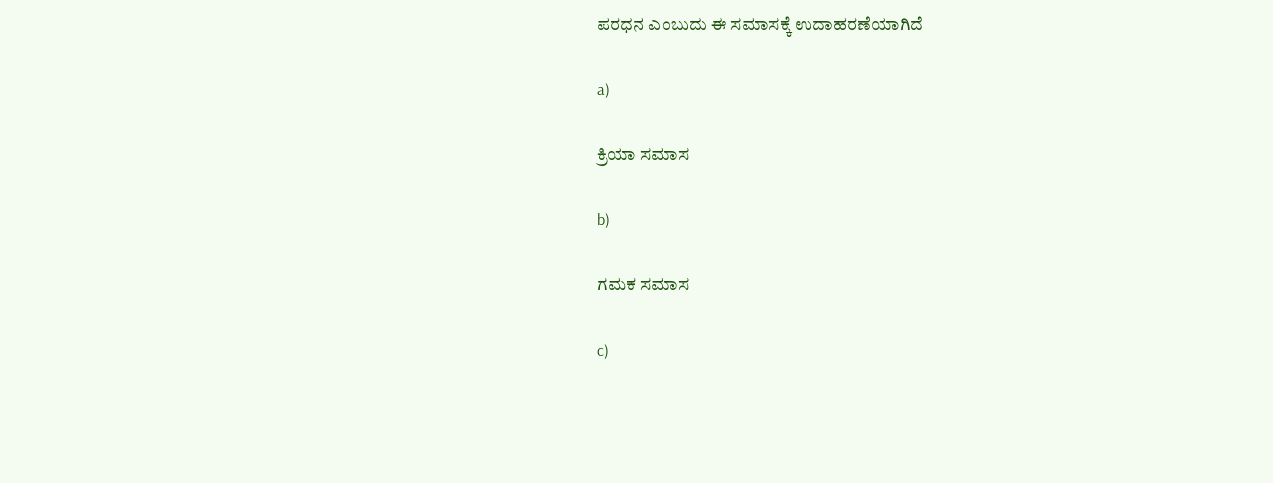ಪರಧನ ಎಂಬುದು ಈ ಸಮಾಸಕ್ಕೆ ಉದಾಹರಣೆಯಾಗಿದೆ

a)

ಕ್ರಿಯಾ ಸಮಾಸ

b)

ಗಮಕ ಸಮಾಸ

c)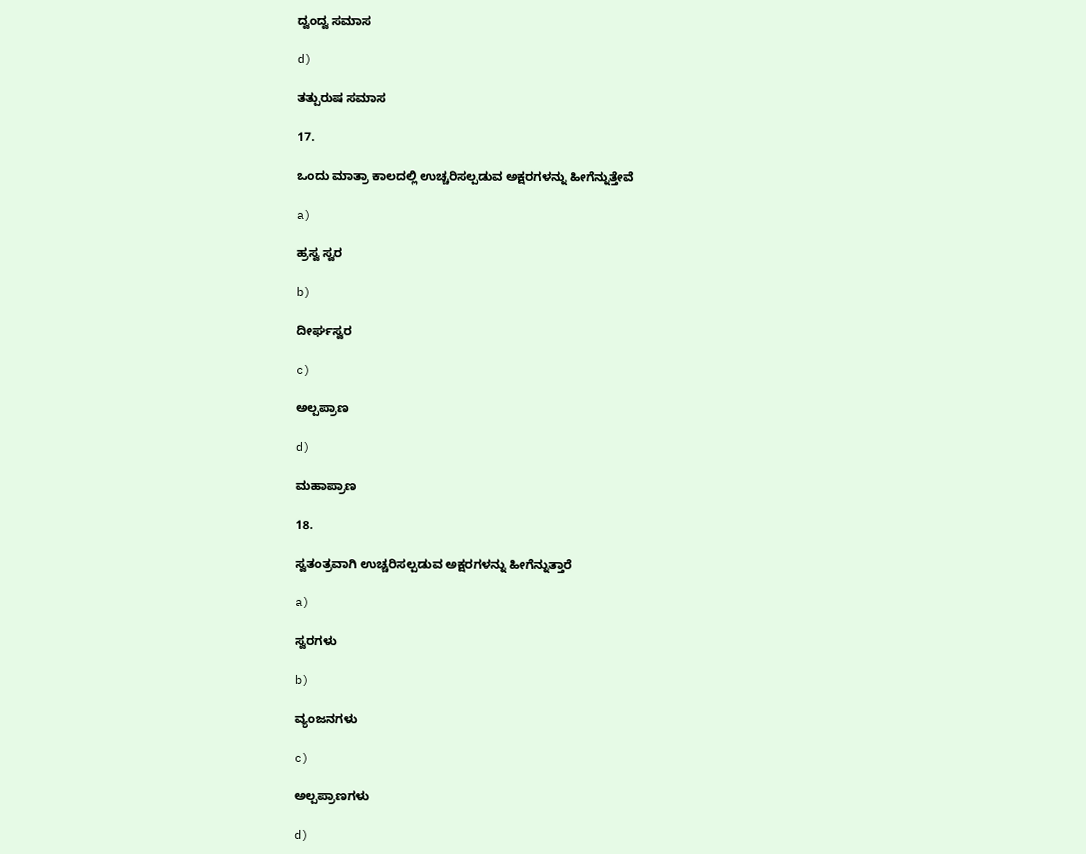ದ್ವಂದ್ವ ಸಮಾಸ

d)

ತತ್ಪುರುಷ ಸಮಾಸ

17.

ಒಂದು ಮಾತ್ರಾ ಕಾಲದಲ್ಲಿ ಉಚ್ಚರಿಸಲ್ಪಡುವ ಅಕ್ಷರಗಳನ್ನು ಹೀಗೆನ್ನುತ್ತೇವೆ

a)

ಹ್ರಸ್ವ ಸ್ವರ

b)

ದೀರ್ಘಸ್ವರ

c)

ಅಲ್ಪಪ್ರಾಣ

d)

ಮಹಾಪ್ರಾಣ

18.

ಸ್ವತಂತ್ರವಾಗಿ ಉಚ್ಚರಿಸಲ್ಪಡುವ ಅಕ್ಷರಗಳನ್ನು ಹೀಗೆನ್ನುತ್ತಾರೆ

a)

ಸ್ವರಗಳು

b)

ವ್ಯಂಜನಗಳು

c)

ಅಲ್ಪಪ್ರಾಣಗಳು

d)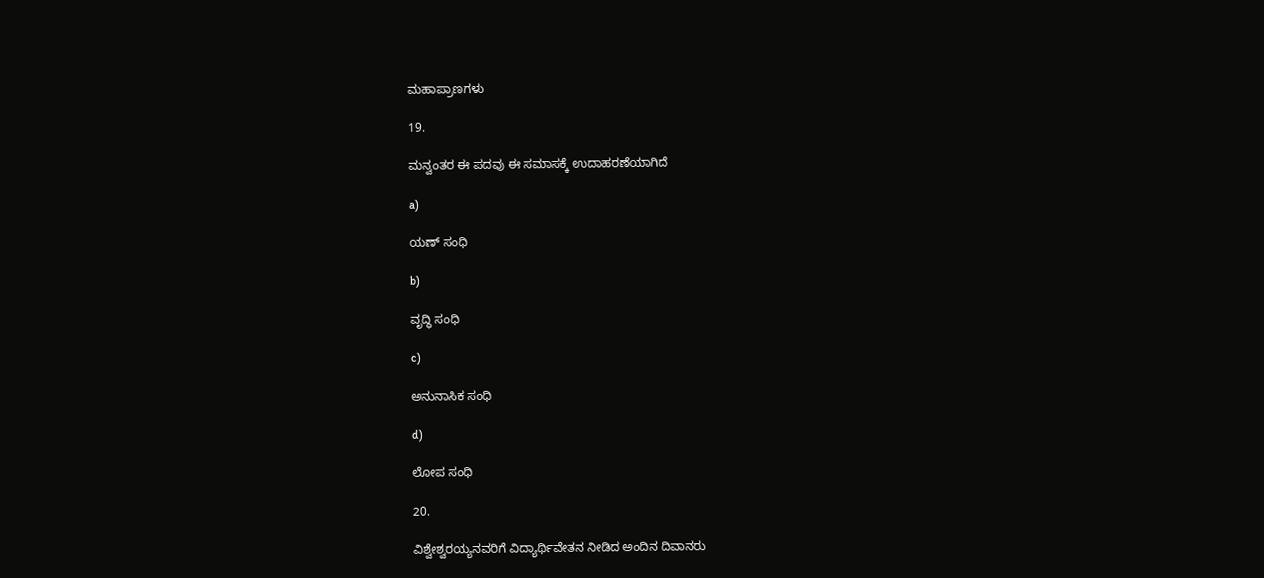ಮಹಾಪ್ರಾಣಗಳು

19.

ಮನ್ವಂತರ ಈ ಪದವು ಈ ಸಮಾಸಕ್ಕೆ ಉದಾಹರಣೆಯಾಗಿದೆ

a)

ಯಣ್ ಸಂಧಿ

b)

ವೃದ್ಧಿ ಸಂಧಿ

c)

ಅನುನಾಸಿಕ ಸಂಧಿ

d)

ಲೋಪ ಸಂಧಿ

20.

ವಿಶ್ವೇಶ್ವರಯ್ಯನವರಿಗೆ ವಿದ್ಯಾರ್ಥಿವೇತನ ನೀಡಿದ ಅಂದಿನ ದಿವಾನರು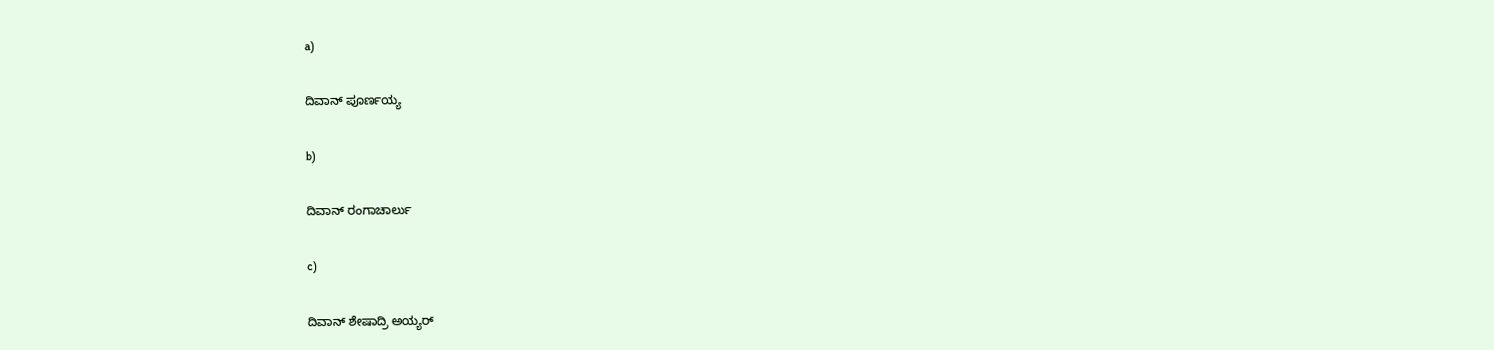a)

ದಿವಾನ್ ಪೂರ್ಣಯ್ಯ

b)

ದಿವಾನ್ ರಂಗಾಚಾರ್ಲು

c)

ದಿವಾನ್ ಶೇಷಾದ್ರಿ ಅಯ್ಯರ್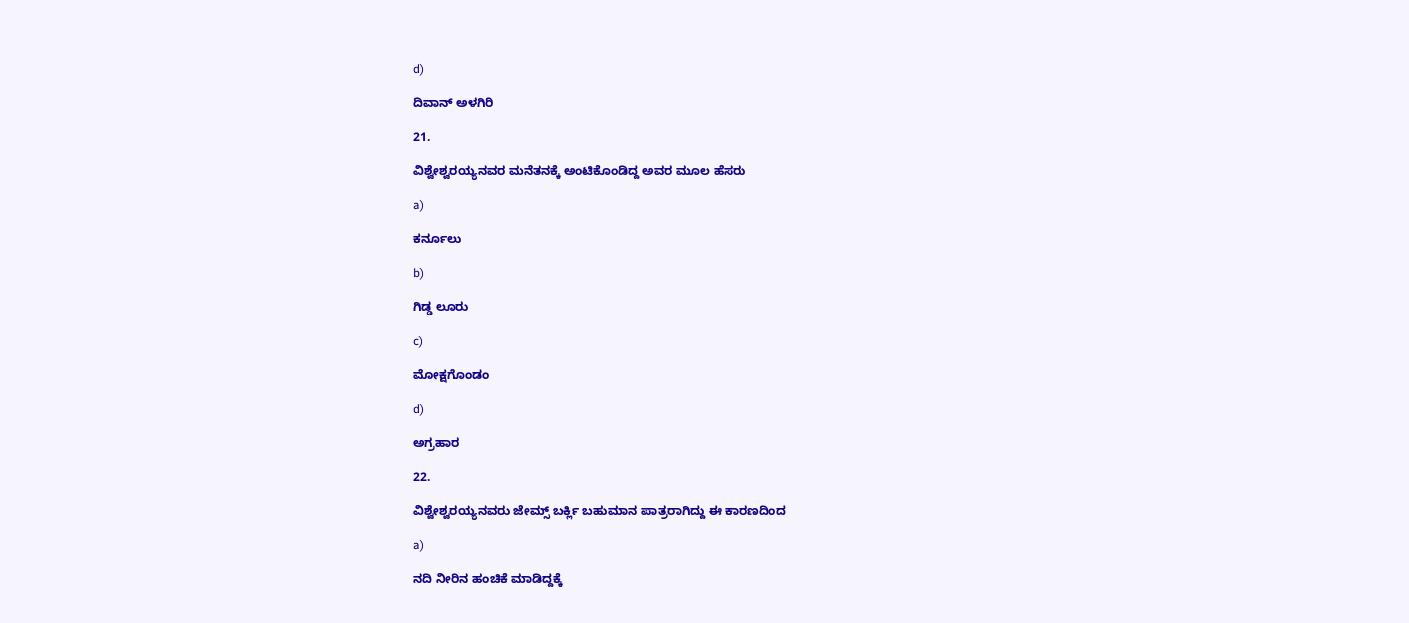d)

ದಿವಾನ್ ಅಳಗಿರಿ

21.

ವಿಶ್ವೇಶ್ವರಯ್ಯನವರ ಮನೆತನಕ್ಕೆ ಅಂಟಿಕೊಂಡಿದ್ದ ಅವರ ಮೂಲ ಹೆಸರು

a)

ಕರ್ನೂಲು

b)

ಗಿಡ್ಡ ಲೂರು

c)

ಮೋಕ್ಷಗೊಂಡಂ

d)

ಅಗ್ರಹಾರ

22.

ವಿಶ್ವೇಶ್ವರಯ್ಯನವರು ಜೇಮ್ಸ್ ಬರ್ಕ್ಲಿ ಬಹುಮಾನ ಪಾತ್ರರಾಗಿದ್ದು ಈ ಕಾರಣದಿಂದ

a)

ನದಿ ನೀರಿನ ಹಂಚಿಕೆ ಮಾಡಿದ್ದಕ್ಕೆ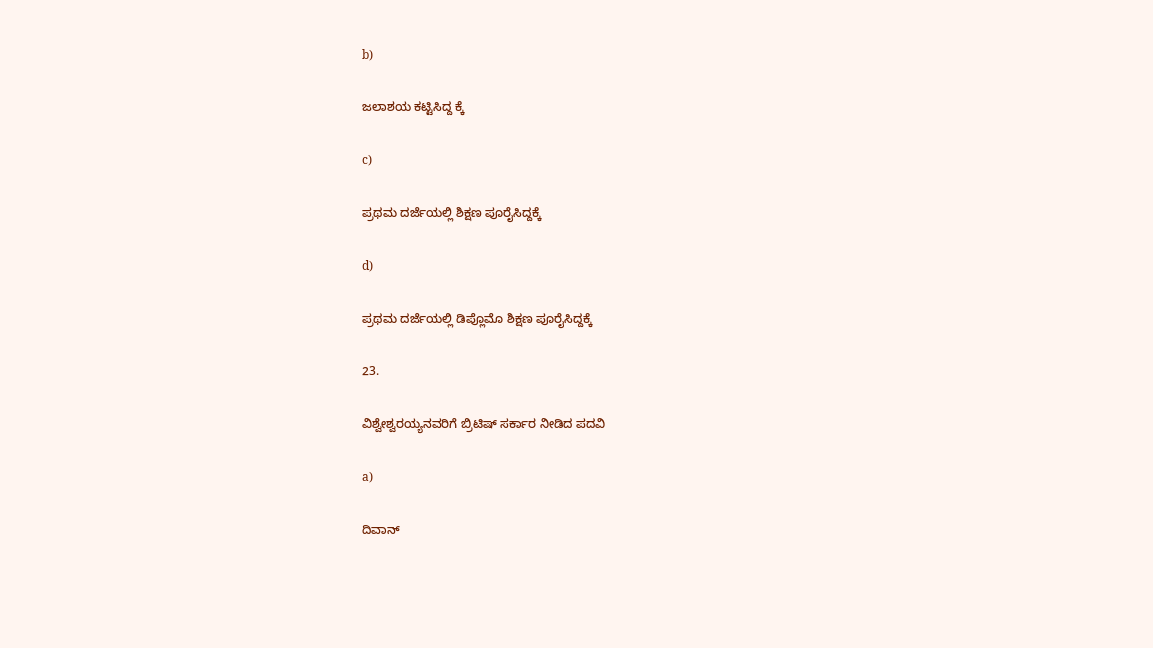b)

ಜಲಾಶಯ ಕಟ್ಟಿಸಿದ್ದ ಕ್ಕೆ

c)

ಪ್ರಥಮ ದರ್ಜೆಯಲ್ಲಿ ಶಿಕ್ಷಣ ಪೂರೈಸಿದ್ದಕ್ಕೆ

d)

ಪ್ರಥಮ ದರ್ಜೆಯಲ್ಲಿ ಡಿಪ್ಲೊಮೊ ಶಿಕ್ಷಣ ಪೂರೈಸಿದ್ದಕ್ಕೆ

23.

ವಿಶ್ವೇಶ್ವರಯ್ಯನವರಿಗೆ ಬ್ರಿಟಿಷ್ ಸರ್ಕಾರ ನೀಡಿದ ಪದವಿ

a)

ದಿವಾನ್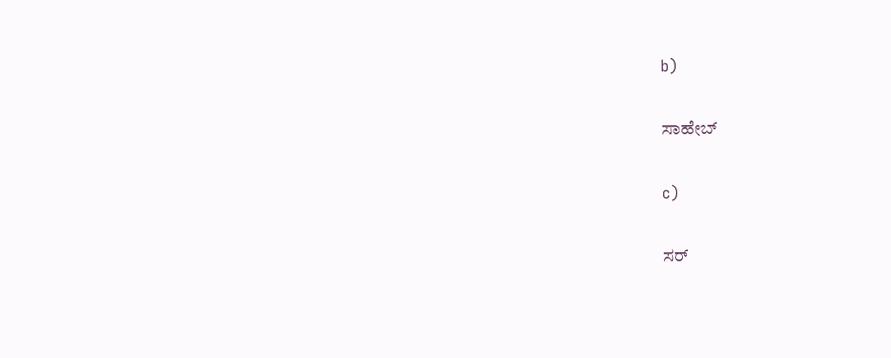b)

ಸಾಹೇಬ್

c)

ಸರ್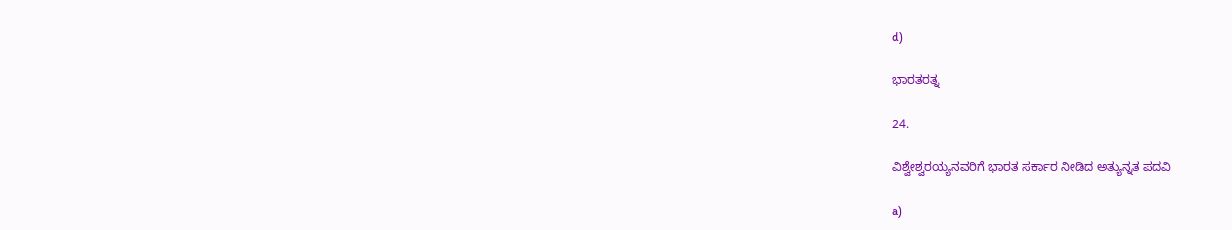d)

ಭಾರತರತ್ನ

24.

ವಿಶ್ವೇಶ್ವರಯ್ಯನವರಿಗೆ ಭಾರತ ಸರ್ಕಾರ ನೀಡಿದ ಅತ್ಯುನ್ನತ ಪದವಿ

a)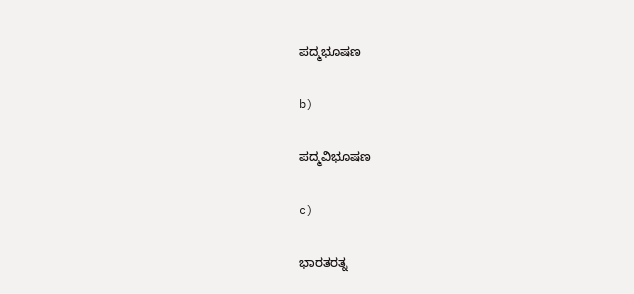ಪದ್ಮಭೂಷಣ

b)

ಪದ್ಮವಿಭೂಷಣ

c)

ಭಾರತರತ್ನ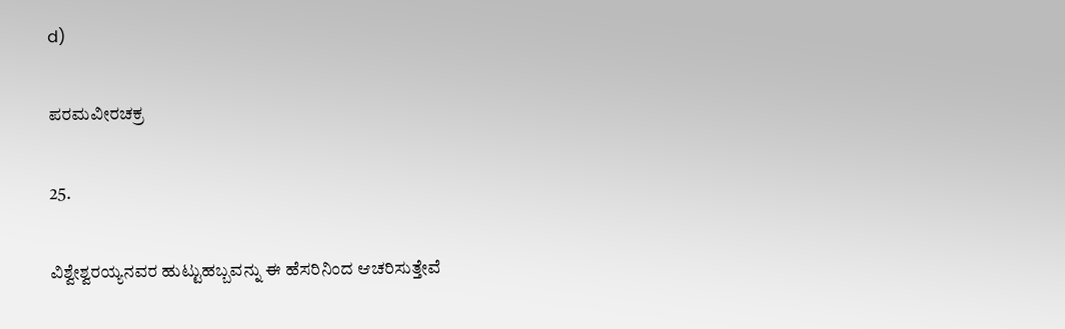d)

ಪರಮವೀರಚಕ್ರ

25.

ವಿಶ್ವೇಶ್ವರಯ್ಯನವರ ಹುಟ್ಟುಹಬ್ಬವನ್ನು ಈ ಹೆಸರಿನಿಂದ ಆಚರಿಸುತ್ತೇವೆ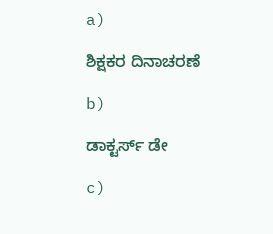a)

ಶಿಕ್ಷಕರ ದಿನಾಚರಣೆ

b)

ಡಾಕ್ಟರ್ಸ್ ಡೇ

c)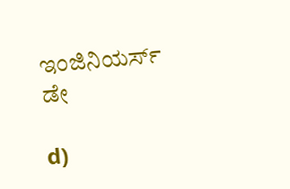ಇಂಜಿನಿಯರ್ಸ್ ಡೇ

d)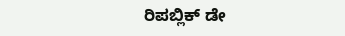ರಿಪಬ್ಲಿಕ್ ಡೇ